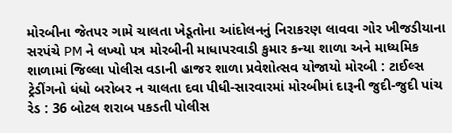મોરબીના જેતપર ગામે ચાલતા ખેડૂતોના આંદોલનનું નિરાકરણ લાવવા ગોર ખીજડીયાના સરપંચે PM ને લખ્યો પત્ર મોરબીની માધાપરવાડી કુમાર કન્યા શાળા અને માધ્યમિક શાળામાં જિલ્લા પોલીસ વડાની હાજર શાળા પ્રવેશોત્સવ યોજાયો મોરબી : ટાઈલ્સ ટ્રેડીંગનો ધંધો બરોબર ન ચાલતા દવા પીધી-સારવારમાં મોરબીમાં દારૂની જુદી-જુદી પાંચ રેડ : 36 બોટલ શરાબ પકડતી પોલીસ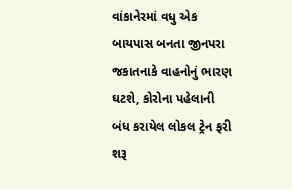વાંકાનેરમાં વધુ એક બાયપાસ બનતા જીનપરા જકાતનાકે વાહનોનું ભારણ ઘટશે, કોરોના પહેલાની બંધ કરાયેલ લોકલ ટ્રેન ફરી શરૂ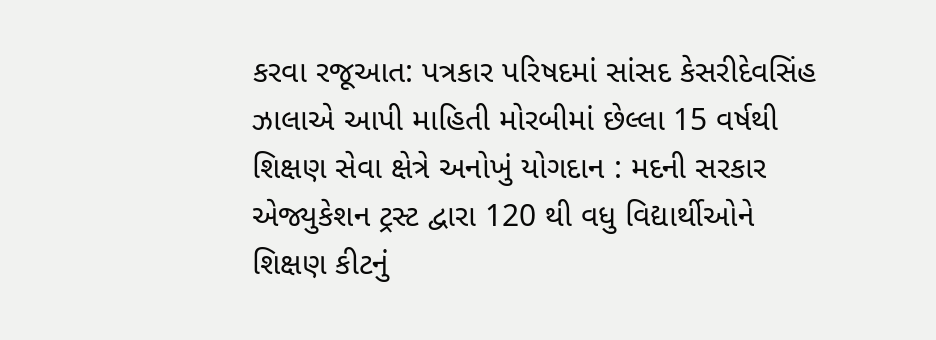કરવા રજૂઆત: પત્રકાર પરિષદમાં સાંસદ કેસરીદેવસિંહ ઝાલાએ આપી માહિતી મોરબીમાં છેલ્લા 15 વર્ષથી શિક્ષણ સેવા ક્ષેત્રે અનોખું યોગદાન : મદની સરકાર એજ્યુકેશન ટ્રસ્ટ દ્વારા 120 થી વધુ વિદ્યાર્થીઓને શિક્ષણ કીટનું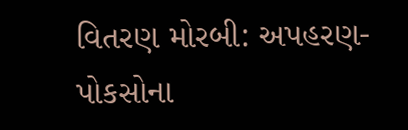વિતરણ મોરબી: અપહરણ-પોકસોના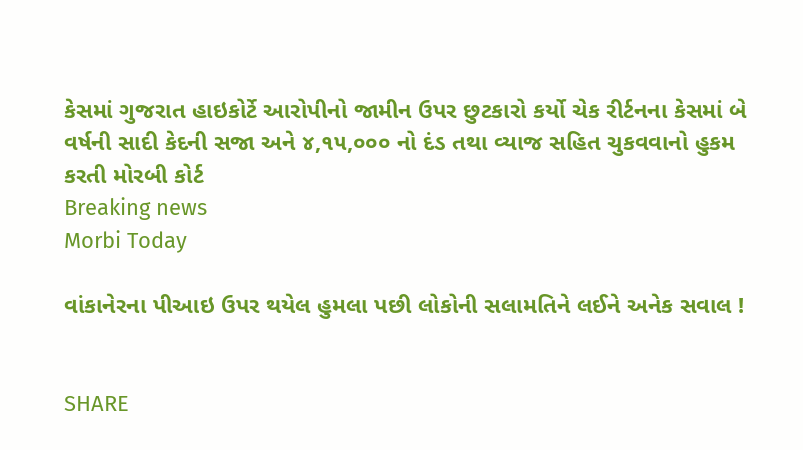કેસમાં ગુજરાત હાઇકોર્ટે આરોપીનો જામીન ઉપર છુટકારો કર્યો ચેક રીર્ટનના કેસમાં બે વર્ષની સાદી કેદની સજા અને ૪,૧૫,૦૦૦ નો દંડ તથા વ્યાજ સહિત ચુકવવાનો હુકમ કરતી મોરબી કોર્ટ
Breaking news
Morbi Today

વાંકાનેરના પીઆઇ ઉપર થયેલ હુમલા પછી લોકોની સલામતિને લઈને અનેક સવાલ !


SHARE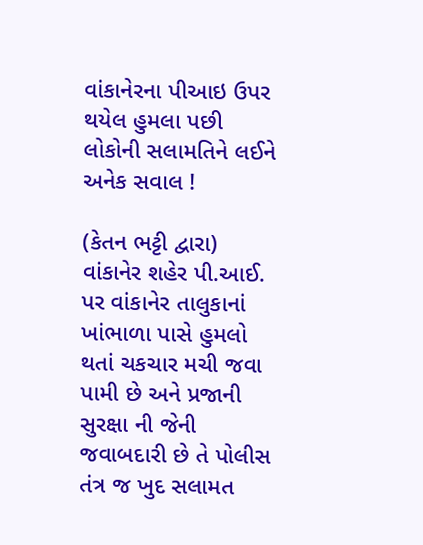વાંકાનેરના પીઆઇ ઉપર થયેલ હુમલા પછી લોકોની સલામતિને લઈને અનેક સવાલ !

(કેતન ભટ્ટી દ્વારા) વાંકાનેર શહેર પી.આઈ. પર વાંકાનેર તાલુકાનાં ખાંભાળા પાસે હુમલો થતાં ચકચાર મચી જવા પામી છે અને પ્રજાની સુરક્ષા ની જેની જવાબદારી છે તે પોલીસ તંત્ર જ ખુદ સલામત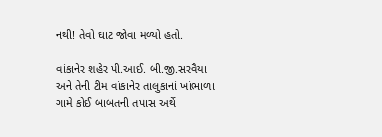નથી! તેવો ઘાટ જોવા મળ્યો હતો.

વાંકાનેર શહેર પી.આઈ. બી.જી.સરવૈયા અને તેની ટીમ વાંકાનેર તાલુકાનાં ખાંભાળા ગામે કોઈ બાબતની તપાસ અર્થે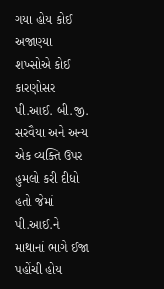ગયા હોય કોઈ અજાણ્યા શખ્સોએ કોઈ કારણોસર પી.આઈ. બી.જી. સરવૈયા અને અન્ય એક વ્યક્તિ ઉપર હુમલો કરી દીધો હતો જેમાં પી.આઈ.ને માથાનાં ભાગે ઈજા પહોંચી હોય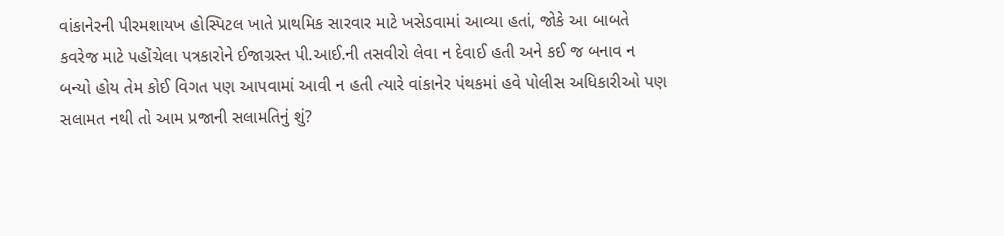વાંકાનેરની પીરમશાયખ હોસ્પિટલ ખાતે પ્રાથમિક સારવાર માટે ખસેડવામાં આવ્યા હતાં, જોકે આ બાબતે કવરેજ માટે પહોંચેલા પત્રકારોને ઈજાગ્રસ્ત પી.આઈ.ની તસવીરો લેવા ન દેવાઈ હતી અને કઈ જ બનાવ ન બન્યો હોય તેમ કોઈ વિગત પણ આપવામાં આવી ન હતી ત્યારે વાંકાનેર પંથકમાં હવે પોલીસ અધિકારીઓ પણ સલામત નથી તો આમ પ્રજાની સલામતિનું શું?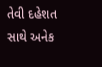તેવી દહેશત સાથે અનેક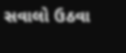સવાલો ઉઠવા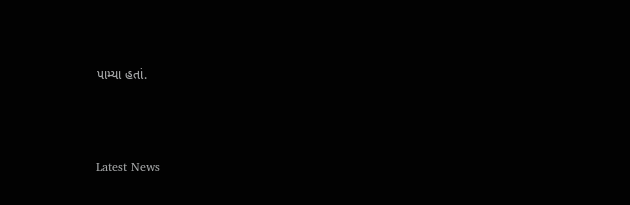પામ્યા હતાં.






Latest News